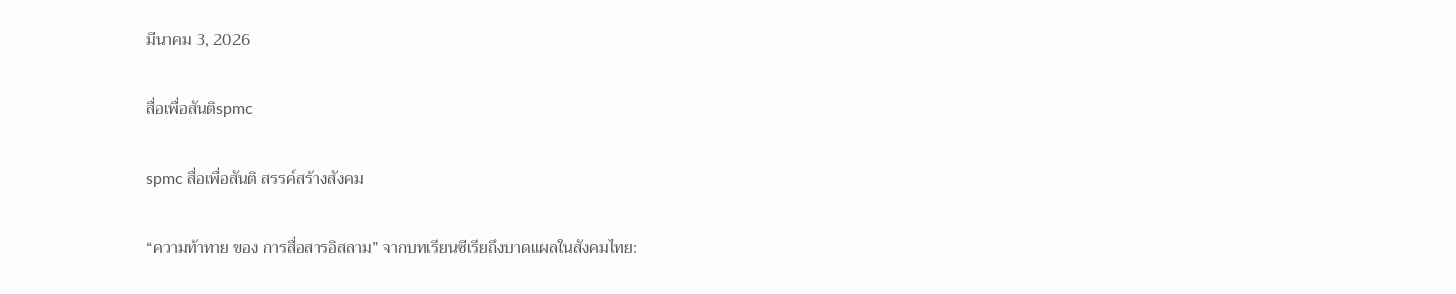มีนาคม 3, 2026

สื่อเพื่อสันติspmc

spmc สื่อเพื่อสันติ สรรค์สร้างสังคม

“ความท้าทาย ของ การสื่อสารอิสลาม” จากบทเรียนซีเรียถึงบาดแผลในสังคมไทย: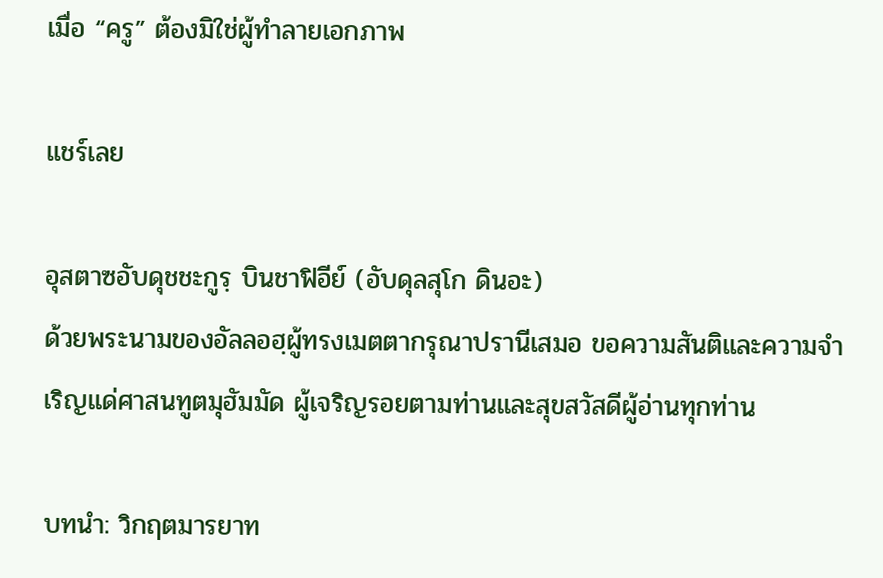เมื่อ “ครู” ต้องมิใช่ผู้ทำลายเอกภาพ

แชร์เลย

อุสตาซอับดุชชะกูรฺ บินชาฟิอีย์ (อับดุลสุโก ดินอะ)
ด้วยพระนามของอัลลอฮฺผู้ทรงเมตตากรุณาปรานีเสมอ ขอความสันติและความจำเริญแด่ศาสนทูตมุฮัมมัด ผู้เจริญรอยตามท่านและสุขสวัสดีผู้อ่านทุกท่าน

บทนำ: วิกฤตมารยาท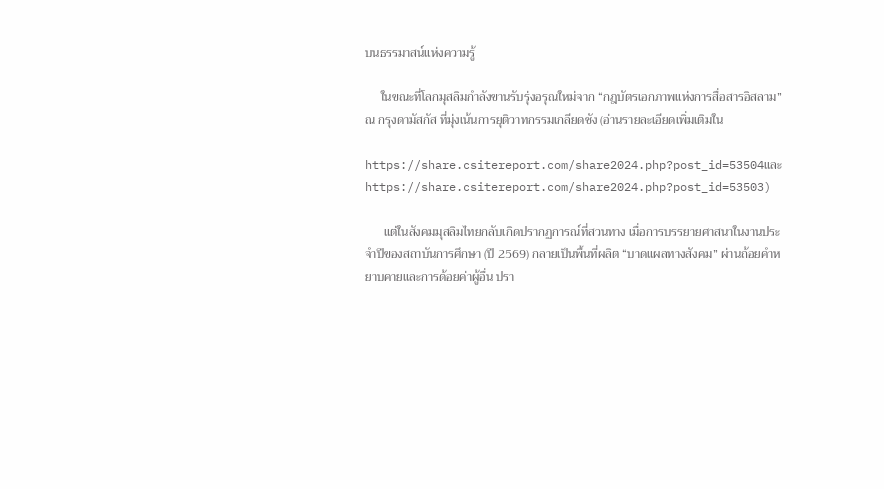บนธรรมาสน์แห่งความรู้

     ในขณะที่โลกมุสลิมกำลังขานรับรุ่งอรุณใหม่จาก “กฎบัตรเอกภาพแห่งการสื่อสารอิสลาม” ณ กรุงดามัสกัส ที่มุ่งเน้นการยุติวาทกรรมเกลียดชัง (อ่านรายละเอียดเพิ่มเติมใน

https://share.csitereport.com/share2024.php?post_id=53504และ https://share.csitereport.com/share2024.php?post_id=53503)

      แต่ในสังคมมุสลิมไทยกลับเกิดปรากฏการณ์ที่สวนทาง เมื่อการบรรยายศาสนาในงานประจำปีของสถาบันการศึกษา (ปี 2569) กลายเป็นพื้นที่ผลิต “บาดแผลทางสังคม” ผ่านถ้อยคำหยาบคายและการด้อยค่าผู้อื่น ปรา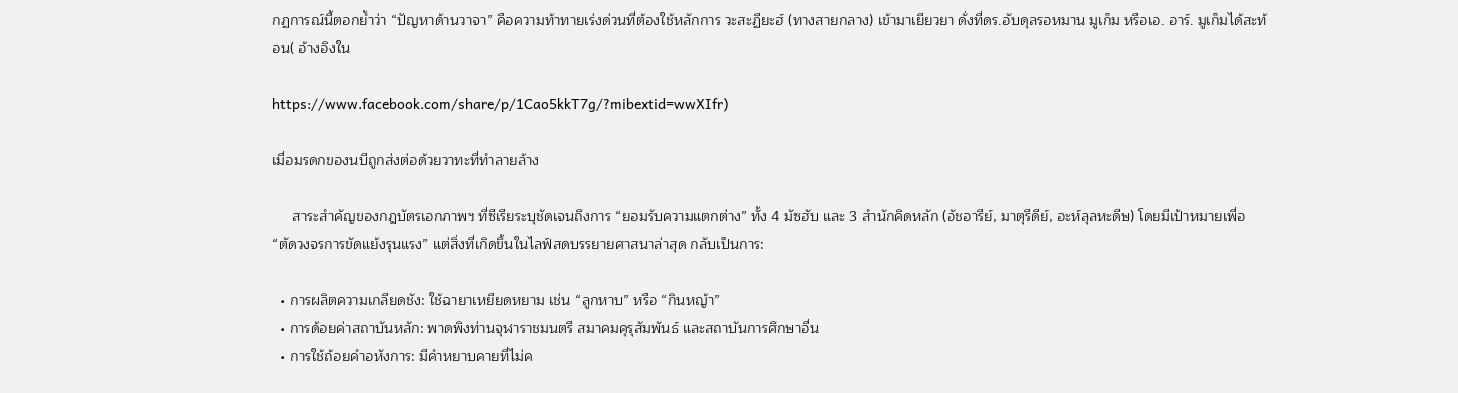กฏการณ์นี้ตอกย้ำว่า “ปัญหาด้านวาจา” คือความท้าทายเร่งด่วนที่ต้องใช้หลักการ วะสะฏียะฮ์ (ทางสายกลาง) เข้ามาเยียวยา ดั่งที่ดร.อับดุลรอหมาน มูเก็ม หรือเอ. อาร์. มูเก็มได้สะท้อน( อ้างอิงใน

https://www.facebook.com/share/p/1Cao5kkT7g/?mibextid=wwXIfr)

เมื่อมรดกของนบีถูกส่งต่อด้วยวาทะที่ทำลายล้าง

     สาระสำคัญของกฎบัตรเอกภาพฯ ที่ซีเรียระบุชัดเจนถึงการ “ยอมรับความแตกต่าง” ทั้ง 4 มัซฮับ และ 3 สำนักคิดหลัก (อัชอารีย์, มาตุรีดีย์, อะห์ลุลหะดีษ) โดยมีเป้าหมายเพื่อ “ตัดวงจรการขัดแย้งรุนแรง” แต่สิ่งที่เกิดขึ้นในไลฟ์สดบรรยายศาสนาล่าสุด กลับเป็นการ:

  • การผลิตความเกลียดชัง: ใช้ฉายาเหยียดหยาม เช่น “ลูกหาบ” หรือ “กินหญ้า”
  • การด้อยค่าสถาบันหลัก: พาดพิงท่านจุฬาราชมนตรี สมาคมคุรุสัมพันธ์ และสถาบันการศึกษาอื่น
  • การใช้ถ้อยคำอหังการ: มีคำหยาบคายที่ไม่ค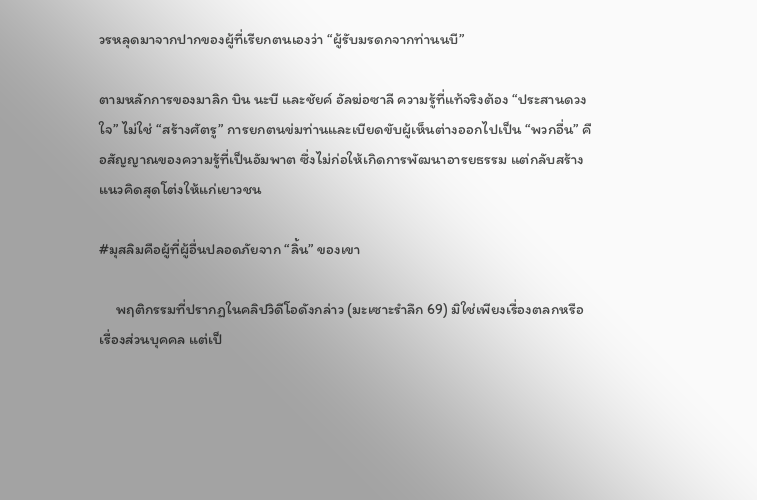วรหลุดมาจากปากของผู้ที่เรียกตนเองว่า “ผู้รับมรดกจากท่านนบี”

ตามหลักการของมาลิก บิน นะบี และชัยค์ อัลฆ่อซาลี ความรู้ที่แท้จริงต้อง “ประสานดวงใจ” ไม่ใช่ “สร้างศัตรู” การยกตนข่มท่านและเบียดขับผู้เห็นต่างออกไปเป็น “พวกอื่น” คือสัญญาณของความรู้ที่เป็นอัมพาต ซึ่งไม่ก่อให้เกิดการพัฒนาอารยธรรม แต่กลับสร้างแนวคิดสุดโต่งให้แก่เยาวชน

#มุสลิมคือผู้ที่ผู้อื่นปลอดภัยจาก “ลิ้น” ของเขา

     พฤติกรรมที่ปรากฏในคลิปวิดีโอดังกล่าว (มะเซาะรำลึก 69) มิใช่เพียงเรื่องตลกหรือเรื่องส่วนบุคคล แต่เป็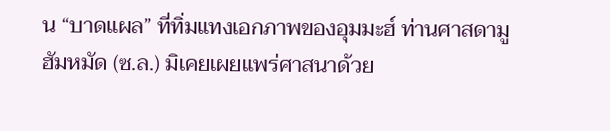น “บาดแผล” ที่ทิ่มแทงเอกภาพของอุมมะฮ์ ท่านศาสดามูฮัมหมัด (ซ.ล.) มิเคยเผยแพร่ศาสนาด้วย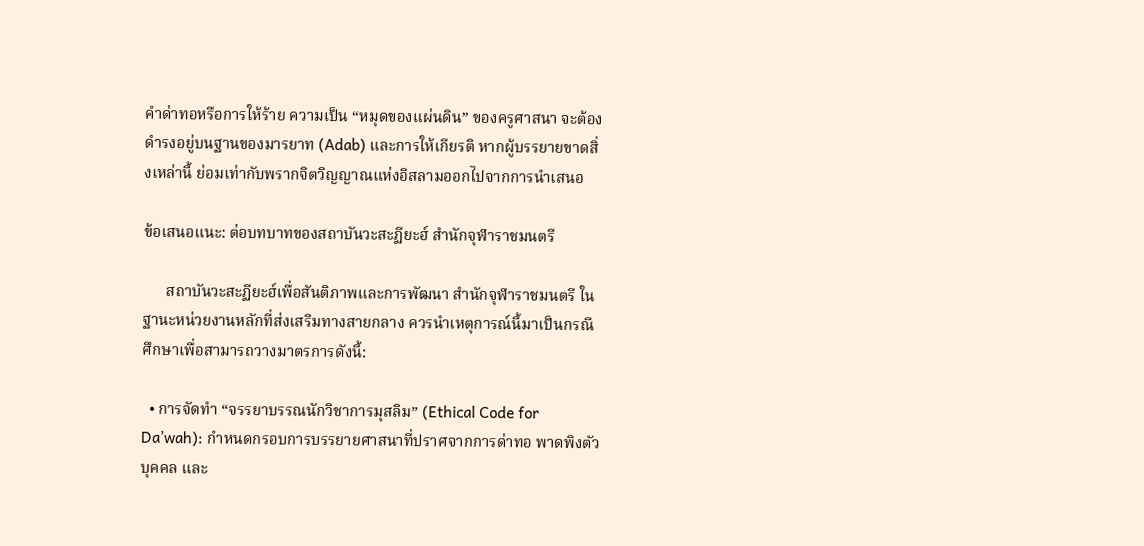คำด่าทอหรือการให้ร้าย ความเป็น “หมุดของแผ่นดิน” ของครูศาสนา จะต้องดำรงอยู่บนฐานของมารยาท (Adab) และการให้เกียรติ หากผู้บรรยายขาดสิ่งเหล่านี้ ย่อมเท่ากับพรากจิตวิญญาณแห่งอิสลามออกไปจากการนำเสนอ

ข้อเสนอแนะ: ต่อบทบาทของสถาบันวะสะฏียะฮ์ สำนักจุฬาราชมนตรี

      สถาบันวะสะฏียะฮ์เพื่อสันติภาพและการพัฒนา สำนักจุฬาราชมนตรี ในฐานะหน่วยงานหลักที่ส่งเสริมทางสายกลาง ควรนำเหตุการณ์นี้มาเป็นกรณีศึกษาเพื่อสามารถวางมาตรการดังนี้:

  • การจัดทำ “จรรยาบรรณนักวิชาการมุสลิม” (Ethical Code for Da’wah): กำหนดกรอบการบรรยายศาสนาที่ปราศจากการด่าทอ พาดพิงตัวบุคคล และ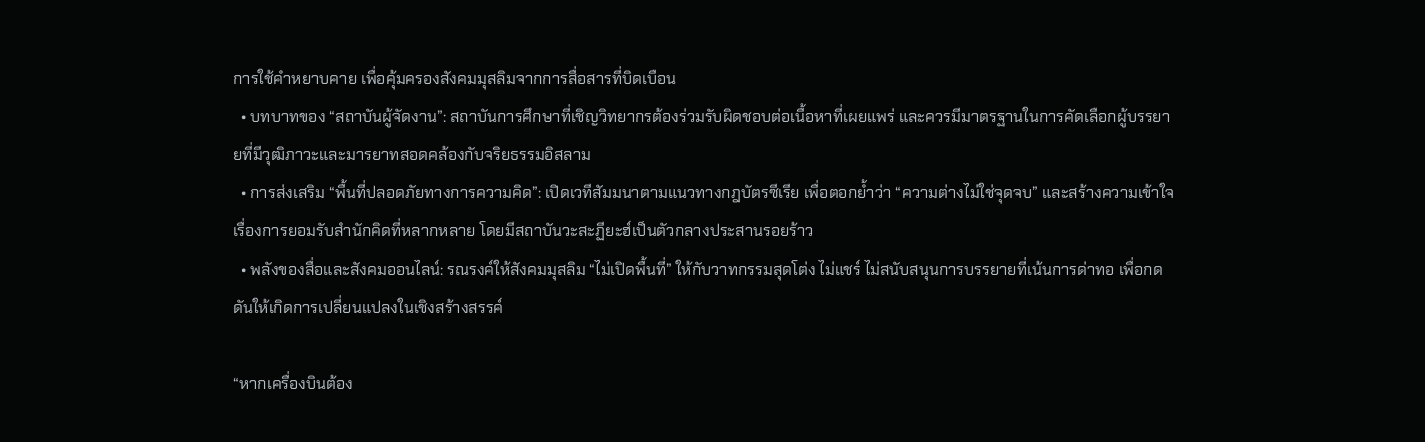การใช้คำหยาบคาย เพื่อคุ้มครองสังคมมุสลิมจากการสื่อสารที่บิดเบือน
  • บทบาทของ “สถาบันผู้จัดงาน”: สถาบันการศึกษาที่เชิญวิทยากรต้องร่วมรับผิดชอบต่อเนื้อหาที่เผยแพร่ และควรมีมาตรฐานในการคัดเลือกผู้บรรยายที่มีวุฒิภาวะและมารยาทสอดคล้องกับจริยธรรมอิสลาม
  • การส่งเสริม “พื้นที่ปลอดภัยทางการความคิด”: เปิดเวทีสัมมนาตามแนวทางกฎบัตรซีเรีย เพื่อตอกย้ำว่า “ความต่างไม่ใช่จุดจบ” และสร้างความเข้าใจเรื่องการยอมรับสำนักคิดที่หลากหลาย โดยมีสถาบันวะสะฏียะฮ์เป็นตัวกลางประสานรอยร้าว
  • พลังของสื่อและสังคมออนไลน์: รณรงค์ให้สังคมมุสลิม “ไม่เปิดพื้นที่” ให้กับวาทกรรมสุดโต่ง ไม่แชร์ ไม่สนับสนุนการบรรยายที่เน้นการด่าทอ เพื่อกดดันให้เกิดการเปลี่ยนแปลงในเชิงสร้างสรรค์

“หากเครื่องบินต้อง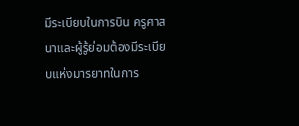มีระเบียบในการบิน ครูศาสนาและผู้รู้ย่อมต้องมีระเบียบแห่งมารยาทในการ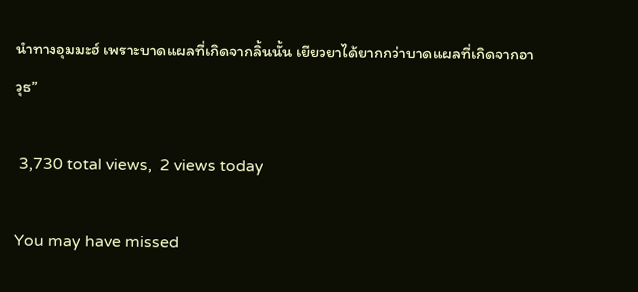นำทางอุมมะฮ์ เพราะบาดแผลที่เกิดจากลิ้นนั้น เยียวยาได้ยากกว่าบาดแผลที่เกิดจากอาวุธ”

 3,730 total views,  2 views today

You may have missed